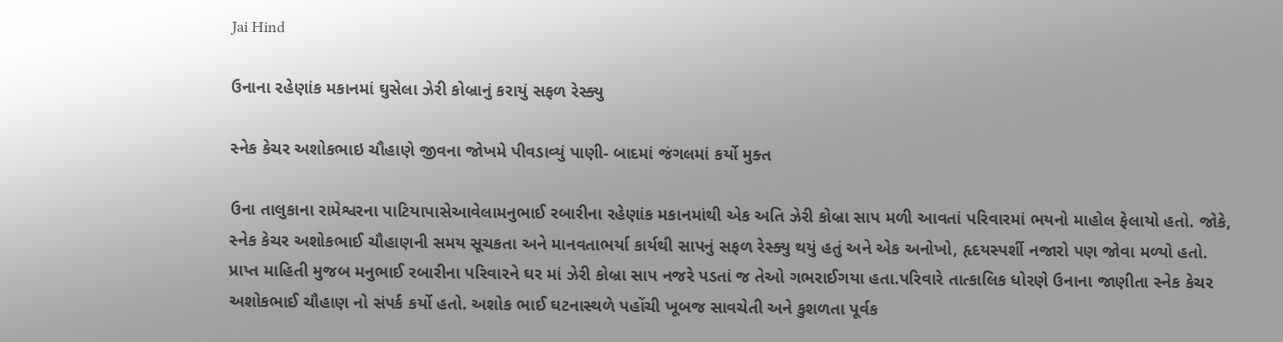Jai Hind

ઉનાના રહેણાંક મકાનમાં ઘુસેલા ઝેરી કોબ્રાનું કરાયું સફળ રેસ્ક્યુ

સ્નેક કેચર અશોકભાઇ ચૌહાણે જીવના જોખમે પીવડાવ્યું પાણી- બાદમાં જંગલમાં કર્યો મુક્ત

ઉના તાલુકાના રામેશ્વરના પાટિયાપાસેઆવેલામનુભાઈ રબારીના રહેણાંક મકાનમાંથી એક અતિ ઝેરી કોબ્રા સાપ મળી આવતાં પરિવારમાં ભયનો માહોલ ફેલાયો હતો. જોકે, સ્નેક કેચર અશોકભાઈ ચૌહાણની સમય સૂચકતા અને માનવતાભર્યા કાર્યથી સાપનું સફળ રેસ્ક્યુ થયું હતું અને એક અનોખો, હૃદયસ્પર્શી નજારો પણ જોવા મળ્યો હતો.
પ્રાપ્ત માહિતી મુજબ મનુભાઈ રબારીના પરિવારને ઘર માં ઝેરી કોબ્રા સાપ નજરે પડતાં જ તેઓ ગભરાઈગયા હતા.પરિવારે તાત્કાલિક ધોરણે ઉનાના જાણીતા સ્નેક કેચર અશોકભાઈ ચૌહાણ નો સંપર્ક કર્યો હતો. અશોક ભાઈ ઘટનાસ્થળે પહોંચી ખૂબજ સાવચેતી અને કુશળતા પૂર્વક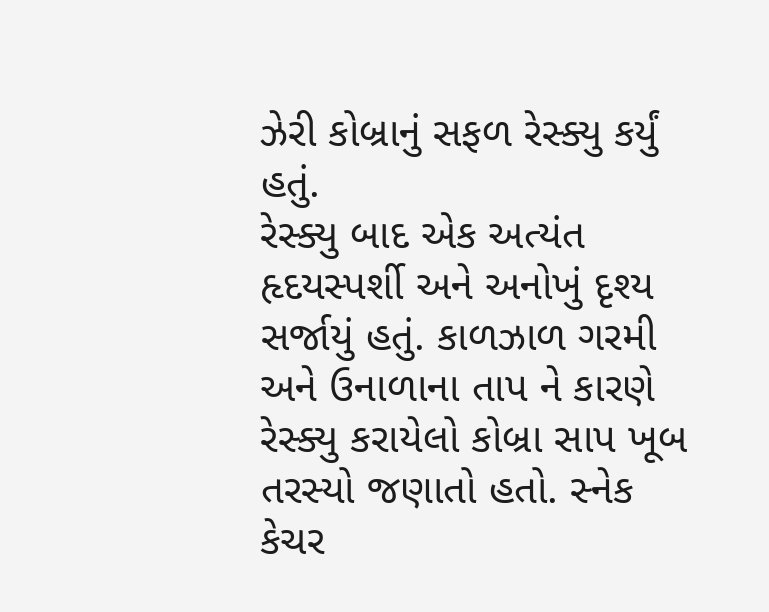ઝેરી કોબ્રાનું સફળ રેસ્ક્યુ કર્યું હતું.
રેસ્ક્યુ બાદ એક અત્યંત હૃદયસ્પર્શી અને અનોખું દૃશ્ય સર્જાયું હતું. કાળઝાળ ગરમી અને ઉનાળાના તાપ ને કારણે રેસ્ક્યુ કરાયેલો કોબ્રા સાપ ખૂબ તરસ્યો જણાતો હતો. સ્નેક કેચર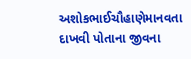અશોકભાઈચૌહાણેમાનવતા દાખવી પોતાના જીવના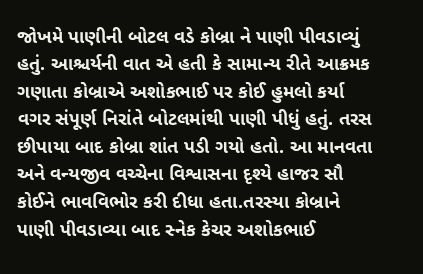જોખમે પાણીની બોટલ વડે કોબ્રા ને પાણી પીવડાવ્યું હતું. આશ્ચર્યની વાત એ હતી કે સામાન્ય રીતે આક્રમક ગણાતા કોબ્રાએ અશોકભાઈ પર કોઈ હુમલો કર્યા વગર સંપૂર્ણ નિરાંતે બોટલમાંથી પાણી પીધું હતું. તરસ છીપાયા બાદ કોબ્રા શાંત પડી ગયો હતો. આ માનવતા અને વન્યજીવ વચ્ચેના વિશ્વાસના દૃશ્યે હાજર સૌ કોઈને ભાવવિભોર કરી દીધા હતા.તરસ્યા કોબ્રાને પાણી પીવડાવ્યા બાદ સ્નેક કેચર અશોકભાઈ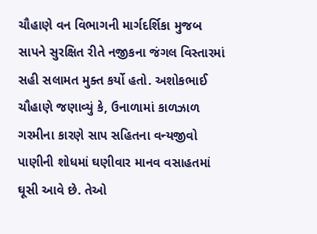ચૌહાણે વન વિભાગની માર્ગદર્શિકા મુજબ સાપને સુરક્ષિત રીતે નજીકના જંગલ વિસ્તારમાં સહી સલામત મુક્ત કર્યો હતો. અશોકભાઈ ચૌહાણે જણાવ્યું કે, ઉનાળામાં કાળઝાળ ગરમીના કારણે સાપ સહિતના વન્યજીવો પાણીની શોધમાં ઘણીવાર માનવ વસાહતમાં ઘૂસી આવે છે. તેઓ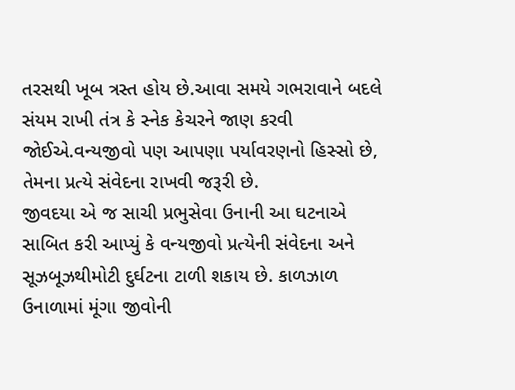તરસથી ખૂબ ત્રસ્ત હોય છે.આવા સમયે ગભરાવાને બદલે સંયમ રાખી તંત્ર કે સ્નેક કેચરને જાણ કરવી જોઈએ.વન્યજીવો પણ આપણા પર્યાવરણનો હિસ્સો છે, તેમના પ્રત્યે સંવેદના રાખવી જરૂરી છે.
જીવદયા એ જ સાચી પ્રભુસેવા ઉનાની આ ઘટનાએ સાબિત કરી આપ્યું કે વન્યજીવો પ્રત્યેની સંવેદના અને સૂઝબૂઝથીમોટી દુર્ઘટના ટાળી શકાય છે. કાળઝાળ ઉનાળામાં મૂંગા જીવોની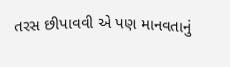તરસ છીપાવવી એ પણ માનવતાનું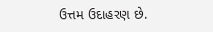ઉત્તમ ઉદાહરણ છે.